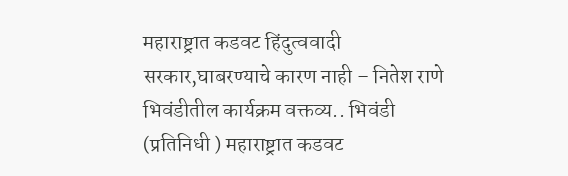महाराष्ट्रात कडवट हिंदुत्ववादी सरकार,घाबरण्याचे कारण नाही – नितेश राणे
भिवंडीतील कार्यक्रम वक्तव्य.. भिवंडी (प्रतिनिधी ) महाराष्ट्रात कडवट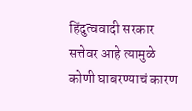हिंदुत्ववादी सरकार सत्तेवर आहे त्यामुळे कोणी घाबरण्याचं कारण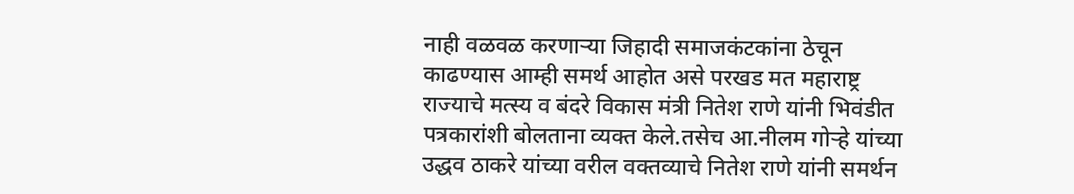नाही वळवळ करणाऱ्या जिहादी समाजकंटकांना ठेचून काढण्यास आम्ही समर्थ आहोत असे परखड मत महाराष्ट्र राज्याचे मत्स्य व बंदरे विकास मंत्री नितेश राणे यांनी भिवंडीत पत्रकारांशी बोलताना व्यक्त केले.तसेच आ.नीलम गोऱ्हे यांच्या उद्धव ठाकरे यांच्या वरील वक्तव्याचे नितेश राणे यांनी समर्थन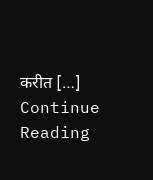करीत […]
Continue Reading